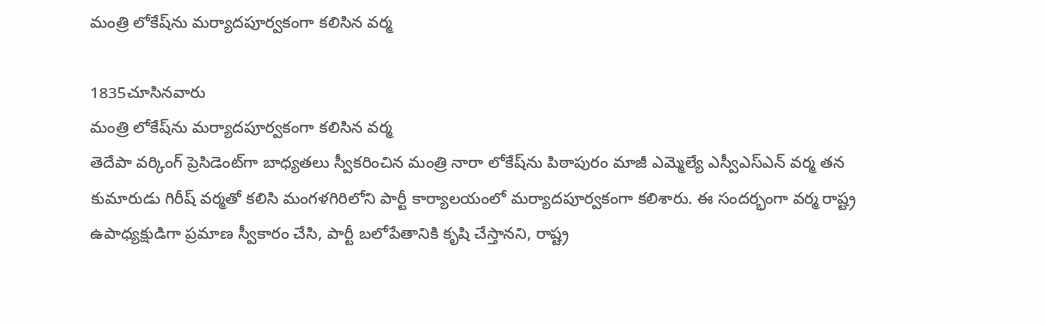మంత్రి లోకేష్‌ను మర్యాదపూర్వకంగా కలిసిన వర్మ

1835చూసినవారు
మంత్రి లోకేష్‌ను మర్యాదపూర్వకంగా కలిసిన వర్మ
తెదేపా వర్కింగ్ ప్రెసిడెంట్‌గా బాధ్యతలు స్వీకరించిన మంత్రి నారా లోకేష్‌ను పిఠాపురం మాజీ ఎమ్మెల్యే ఎస్వీఎస్ఎన్ వర్మ తన కుమారుడు గిరీష్ వర్మతో కలిసి మంగళగిరిలోని పార్టీ కార్యాలయంలో మర్యాదపూర్వకంగా కలిశారు. ఈ సందర్భంగా వర్మ రాష్ట్ర ఉపాధ్యక్షుడిగా ప్రమాణ స్వీకారం చేసి, పార్టీ బలోపేతానికి కృషి చేస్తానని, రాష్ట్ర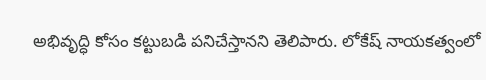అభివృద్ధి కోసం కట్టుబడి పనిచేస్తానని తెలిపారు. లోకేష్ నాయకత్వంలో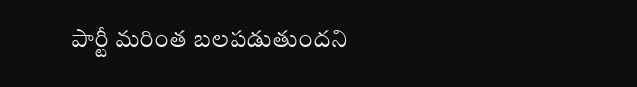పార్టీ మరింత బలపడుతుందని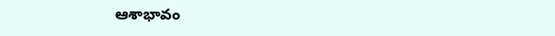ఆశాభావం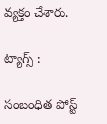వ్యక్తం చేశారు.

ట్యాగ్స్ :

సంబంధిత పోస్ట్